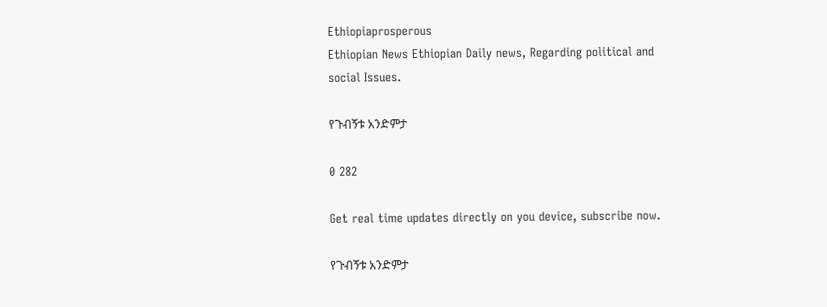Ethiopiaprosperous
Ethiopian News Ethiopian Daily news, Regarding political and social Issues.

የጉብኝቱ አንድምታ

0 282

Get real time updates directly on you device, subscribe now.

የጉብኝቱ አንድምታ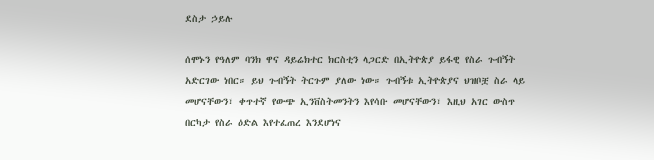ደስታ ኃይሉ

ሰሞኑን የዓለም ባንክ ዋና ዳይሬክተር ክርስቲን ላጋርድ በኢትዮጵያ ይፋዊ የስራ ጉብኝት አድርገው ነበር። ይህ ጉብኝት ትርጉም ያለው ነው። ጉብኝቱ ኢትዮጵያና ህዝቦቿ ስራ ላይ መሆናቸውን፣ ቀጥተኛ የውጭ ኢንቨስትመንትን እየሳቡ መሆናቸውን፣ እዚህ አገር ውስጥ በርካታ የስራ ዕድል እየተፈጠረ እንደሆነና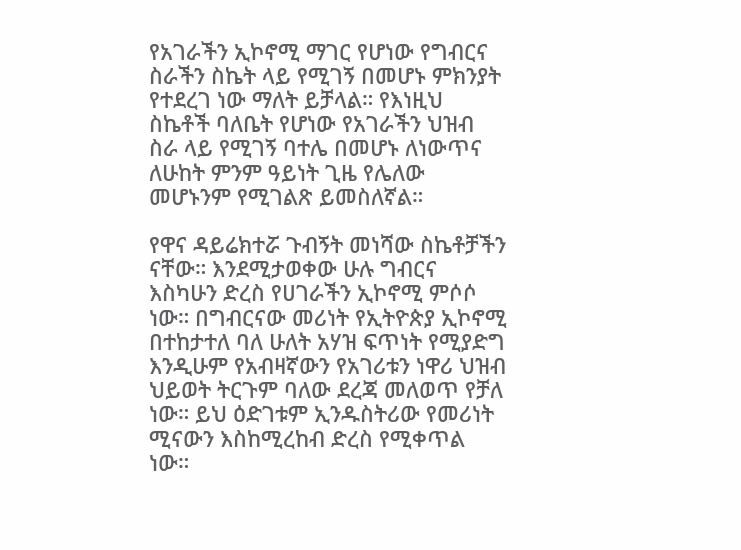የአገራችን ኢኮኖሚ ማገር የሆነው የግብርና ስራችን ስኬት ላይ የሚገኝ በመሆኑ ምክንያት የተደረገ ነው ማለት ይቻላል። የእነዚህ ስኬቶች ባለቤት የሆነው የአገራችን ህዝብ ስራ ላይ የሚገኝ ባተሌ በመሆኑ ለነውጥና ለሁከት ምንም ዓይነት ጊዜ የሌለው መሆኑንም የሚገልጽ ይመስለኛል።

የዋና ዳይሬክተሯ ጉብኝት መነሻው ስኬቶቻችን ናቸው። እንደሚታወቀው ሁሉ ግብርና እስካሁን ድረስ የሀገራችን ኢኮኖሚ ምሶሶ ነው። በግብርናው መሪነት የኢትዮጵያ ኢኮኖሚ በተከታተለ ባለ ሁለት አሃዝ ፍጥነት የሚያድግ እንዲሁም የአብዛኛውን የአገሪቱን ነዋሪ ህዝብ ህይወት ትርጉም ባለው ደረጃ መለወጥ የቻለ ነው። ይህ ዕድገቱም ኢንዱስትሪው የመሪነት ሚናውን እስከሚረከብ ድረስ የሚቀጥል ነው።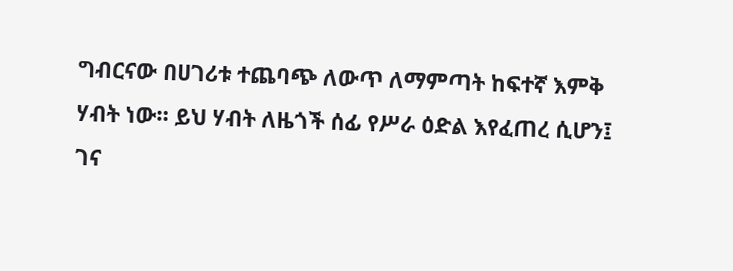ግብርናው በሀገሪቱ ተጨባጭ ለውጥ ለማምጣት ከፍተኛ እምቅ ሃብት ነው። ይህ ሃብት ለዜጎች ሰፊ የሥራ ዕድል እየፈጠረ ሲሆን፤ ገና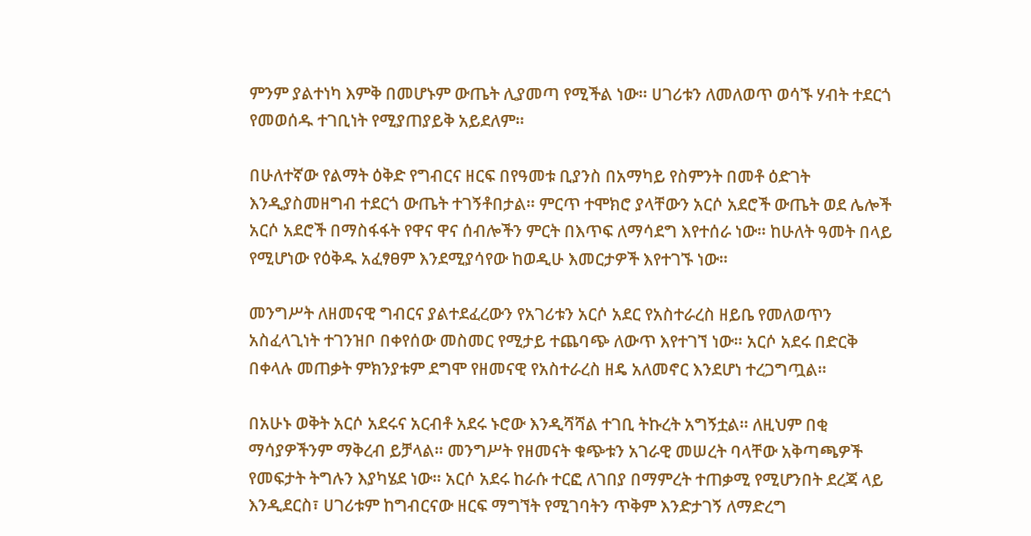ምንም ያልተነካ እምቅ በመሆኑም ውጤት ሊያመጣ የሚችል ነው። ሀገሪቱን ለመለወጥ ወሳኙ ሃብት ተደርጎ የመወሰዱ ተገቢነት የሚያጠያይቅ አይደለም።

በሁለተኛው የልማት ዕቅድ የግብርና ዘርፍ በየዓመቱ ቢያንስ በአማካይ የስምንት በመቶ ዕድገት እንዲያስመዘግብ ተደርጎ ውጤት ተገኝቶበታል። ምርጥ ተሞክሮ ያላቸውን አርሶ አደሮች ውጤት ወደ ሌሎች አርሶ አደሮች በማስፋፋት የዋና ዋና ሰብሎችን ምርት በእጥፍ ለማሳደግ እየተሰራ ነው። ከሁለት ዓመት በላይ የሚሆነው የዕቅዱ አፈፃፀም እንደሚያሳየው ከወዲሁ እመርታዎች እየተገኙ ነው።

መንግሥት ለዘመናዊ ግብርና ያልተደፈረውን የአገሪቱን አርሶ አደር የአስተራረስ ዘይቤ የመለወጥን አስፈላጊነት ተገንዝቦ በቀየሰው መስመር የሚታይ ተጨባጭ ለውጥ እየተገኘ ነው። አርሶ አደሩ በድርቅ በቀላሉ መጠቃት ምክንያቱም ደግሞ የዘመናዊ የአስተራረስ ዘዴ አለመኖር እንደሆነ ተረጋግጧል።

በአሁኑ ወቅት አርሶ አደሩና አርብቶ አደሩ ኑሮው እንዲሻሻል ተገቢ ትኩረት አግኝቷል። ለዚህም በቂ ማሳያዎችንም ማቅረብ ይቻላል። መንግሥት የዘመናት ቁጭቱን አገራዊ መሠረት ባላቸው አቅጣጫዎች የመፍታት ትግሉን እያካሄደ ነው። አርሶ አደሩ ከራሱ ተርፎ ለገበያ በማምረት ተጠቃሚ የሚሆንበት ደረጃ ላይ እንዲደርስ፣ ሀገሪቱም ከግብርናው ዘርፍ ማግኘት የሚገባትን ጥቅም እንድታገኝ ለማድረግ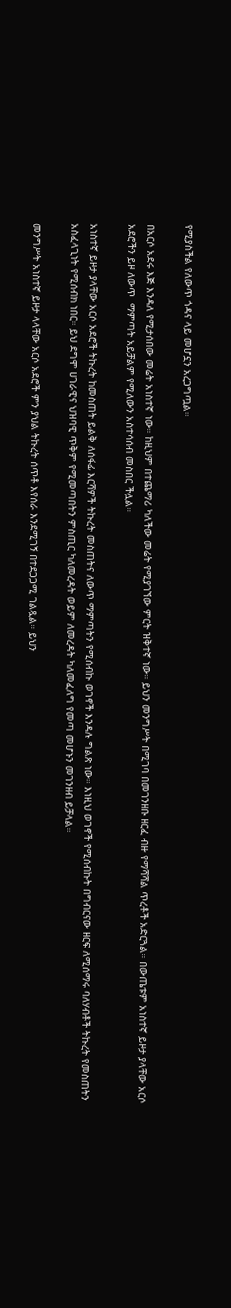የሚያስችል የለውጥ ጎዳና ላይ መሆኗን አረጋግጧል።

በአርሶ አደሩ እጅ እንዳለ የሚታሰበው መሬት አነስተኛ ነው። ከዚህም በተጨማሪ ካለችው መሬት የሚያገኘው ምርት ዝቅተኛ ነው። ይህን መንግሥት በሚገባ በመገንዘቡ ዘርፈ ብዙ የማሻሻል ጥረቶች አድርጓል። በውጤቱም አነስተኛ ይዞታ ያላቸው አርሶ አደሮችን ይዞ ለውጥ  ማምጣት አይቻልም የሚለውን አስተሳሰብ መስበር ችሏል።

አነስተኛ ይዞታ ያላቸው አርሶ አደሮች ትኩረት ከመስጠት ይልቅ ለሰፋፊ እርሻዎች ትኩረት መስጠትና ለውጥ ማምጣትን የሚሰብኩ ወገኖች እንዳሉ ግልጽ ነው። እነዚህ ወገኖች የሚሰብኩት በግብርናው ዘርፍ ለሚሰማሩ ባለሃብቶች ትኩረት የመስጠትን አስፈላጊነት የሚሰብክ ነበር። ይህ ደግሞ ሀገራዊና ህዝባዊ ጥቅም የሚመጣበትን ምስጢር ካለመረዳት ወይም ለመረዳት ካለመፈለግ የመጣ መሆኑን መገንዘብ ይቻላል።

መንግሥት አነስተኛ ይዞታ ላላቸው አርሶ አደሮች ምን ያህል ትኩረት ሰጥቶ እየሰራ እንደሚገኝ በተደጋጋሚ ገልጿል። ይህን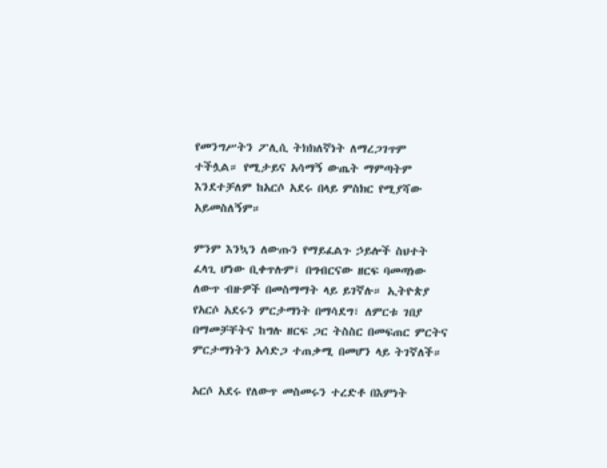የመንግሥትን ፖሊሲ ትክክለኛነት ለማረጋገጥም ተችሏል። የሚታይና አሳማኝ ውጤት ማምጣትም እንደተቻለም ከአርሶ አደሩ በላይ ምስክር የሚያሻው አይመስለኝም።

ምንም እንኳን ለውጡን የማይፈልጉ ኃይሎች ስህተት ፈላጊ ሆነው ቢቀጥሉም፤ በግብርናው ዘርፍ ባመጣነው ለውጥ ብዙዎች በመስማማት ላይ ይገኛሉ። ኢትዮጵያ የአርሶ አደሩን ምርታማነት በማሳደግ፣ ለምርቱ ገበያ በማመቻቸትና ከግሉ ዘርፍ ጋር ትስስር በመፍጠር ምርትና ምርታማነትን አሳድጋ ተጠቃሚ በመሆን ላይ ትገኛለች።

አርሶ አደሩ የለውጥ መስመሩን ተረድቶ በእምነት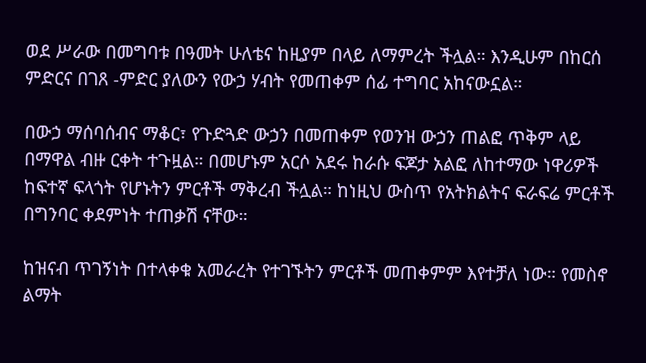ወደ ሥራው በመግባቱ በዓመት ሁለቴና ከዚያም በላይ ለማምረት ችሏል። እንዲሁም በከርሰ ምድርና በገጸ -ምድር ያለውን የውኃ ሃብት የመጠቀም ሰፊ ተግባር አከናውኗል።

በውኃ ማሰባሰብና ማቆር፣ የጉድጓድ ውኃን በመጠቀም የወንዝ ውኃን ጠልፎ ጥቅም ላይ በማዋል ብዙ ርቀት ተጉዟል። በመሆኑም አርሶ አደሩ ከራሱ ፍጆታ አልፎ ለከተማው ነዋሪዎች ከፍተኛ ፍላጎት የሆኑትን ምርቶች ማቅረብ ችሏል። ከነዚህ ውስጥ የአትክልትና ፍራፍሬ ምርቶች በግንባር ቀደምነት ተጠቃሽ ናቸው።

ከዝናብ ጥገኝነት በተላቀቁ አመራረት የተገኙትን ምርቶች መጠቀምም እየተቻለ ነው። የመስኖ ልማት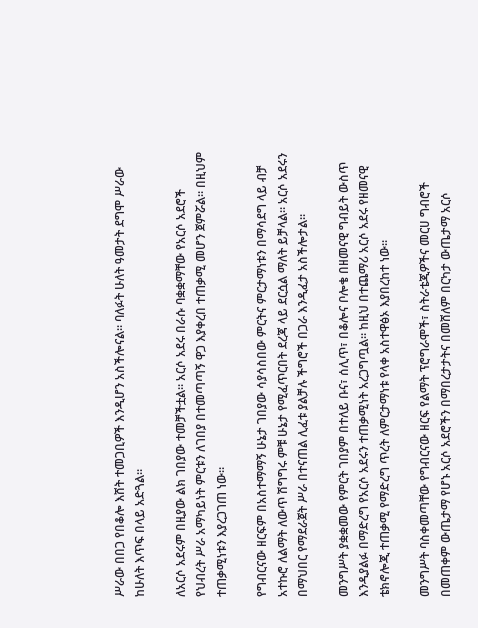ሥራው በበጋ የበቆሎ እሸት ተመጋቢዎች እንዲሆን አስችሎናል። ባለፉት ሁለት ዓመታት ደግሞ ሥራው ከሁለት እጥፍ በላይ አድጓል።

ለአርሶ አደሩም በዚያው ልክ ገበያው ተመቻችቷል። አርሶ አደሩ በራሱ ባቋቋማቸው የአርሶ አደሮች የህብረት ሥራ አማካይነት ምርቱን ለገበያ በተመጣጣኝ ዋጋ እያቀረበ ተጠቃሚ መሆን ጀምሯል። በዚህም ተጠቃሚነቱን እያረጋገጠ ነው።

የግብርናው ዘርፍም በአስተማማኝ ሁኔታ ገበያው ሳያሳስበው ምርትና ምርታማነቱን በማሳደግ ላይ ብቻ አተኩሮ ለልማት ለውጥ ሽግግሩ ምቹ ሁኔታ የሚፈጥርበት ደረጃ ላይ ደርሷል ማለት ይቻላል። አርሶ አደሩን በማህበር የማደራጀት ሥራ በተናጠል ሊፈቱ ያልቻሉ ችግሮች በጋራ እንዲፈታ አስችሎታል።

መንግሥት ያቋቋመው የምርት ገበያም በተለይ ቡና፣ ሰሊጥ፣ በቆሎና ቦሎቄ በዘመናዊ ግብይት ውስጥ እንዲያልፉ በማድረግ የአርሶ አደሩን ተጠቃሚነት አረጋግጧል። ከዚህ በተጨማሪ አርሶ አደሩ የዘመናዊ ቴክኖሎጂ ተጠቃሚ የማድረግ ጥረት ለምርታማነቱ የላቀ አስተዋፅኦ እያበረከተ ነው።

መንግሥት ባስቀመጣቸው የግብርናው ዘርፍ የልማት ፕሮግራሞች፣ ስትራቴጂዎችና መርሀ ግብሮች በመጠቀም ውጤታማ የሆኑ አርሶ አደሮችን በማበረታታትና በመሸለም በርካታ ውጤታማ አርሶ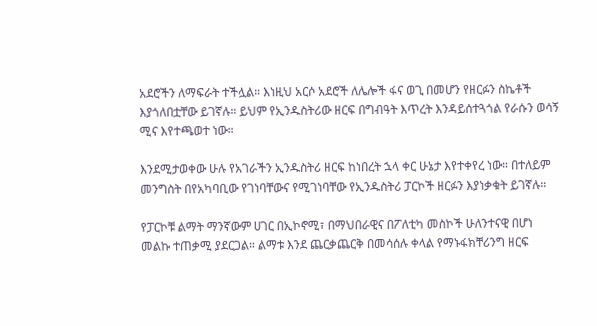አደሮችን ለማፍራት ተችሏል። እነዚህ አርሶ አደሮች ለሌሎች ፋና ወጊ በመሆን የዘርፉን ስኬቶች እያጎለበቷቸው ይገኛሉ። ይህም የኢንዱስትሪው ዘርፍ በግብዓት እጥረት እንዳይሰተጓጎል የራሱን ወሳኝ ሚና እየተጫወተ ነው።

እንደሚታወቀው ሁሉ የአገራችን ኢንዱስትሪ ዘርፍ ከነበረት ኋላ ቀር ሁኔታ እየተቀየረ ነው። በተለይም መንግስት በየአካባቢው የገነባቸውና የሚገነባቸው የኢንዱስትሪ ፓርኮች ዘርፉን እያነቃቁት ይገኛሉ።

የፓርኮቹ ልማት ማንኛውም ሀገር በኢኮኖሚ፣ በማህበራዊና በፖለቲካ መስኮች ሁለንተናዊ በሆነ መልኩ ተጠቃሚ ያደርጋል። ልማቱ እንደ ጨርቃጨርቅ በመሳሰሉ ቀላል የማኑፋክቸሪንግ ዘርፍ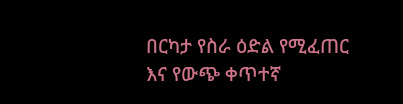በርካታ የስራ ዕድል የሚፈጠር እና የውጭ ቀጥተኛ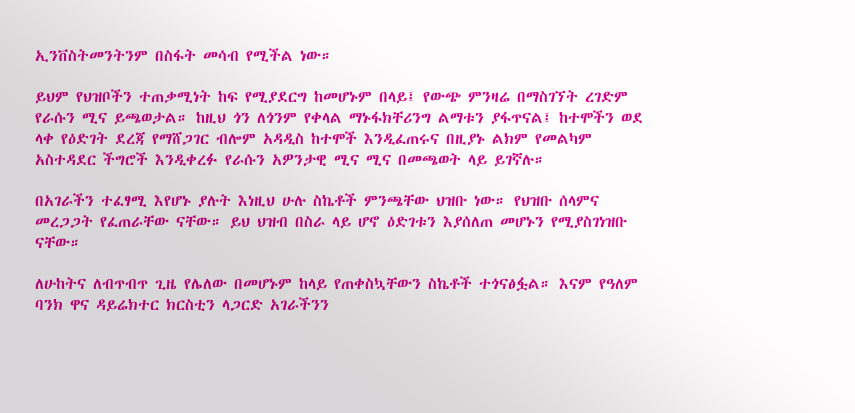ኢንቨስትመንትንም በስፋት መሳብ የሚችል ነው።

ይህም የህዝቦችን ተጠቃሚነት ከፍ የሚያደርግ ከመሆኑም በላይ፤ የውጭ ምንዛሬ በማስገኘት ረገድም የራሱን ሚና ይጫወታል። ከዚህ ጎን ለጎንም የቀላል ማኑፋክቸሪንግ ልማቱን ያፋጥናል፤ ከተሞችን ወደ ላቀ የዕድገት ደረጃ የማሸጋገር ብሎም አዳዲስ ከተሞች እንዲፈጠሩና በዚያኑ ልክም የመልካም አስተዳደር ችግሮች እንዲቀረፉ የራሱን አዎንታዊ ሚና ሚና በመጫወት ላይ ይገኛሉ።

በአገራችን ተፈፃሚ እየሆኑ ያሉት እነዚህ ሁሉ ስኬቶች ምንጫቸው ህዝቡ ነው። የህዝቡ ሰላምና መረጋጋት የፈጠራቸው ናቸው። ይህ ህዝብ በስራ ላይ ሆኖ ዕድገቱን እያሰለጠ መሆኑን የሚያስገነዝቡ ናቸው።

ለሁከትና ለብጥብጥ ጊዜ የሌለው በመሆኑም ከላይ የጠቀስኳቸውን ስኬቶች ተጎናፅፏል። እናም የዓለም ባንክ ዋና ዳይሬክተር ክርስቲን ላጋርድ አገራችንን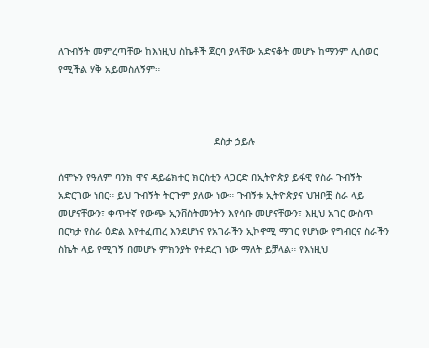ለጉብኝት መምረጣቸው ከእነዚህ ስኬቶች ጀርባ ያላቸው አድናቆት መሆኑ ከማንም ሊሰወር የሚችል ሃቅ አይመስለኝም።



                                                    ደስታ ኃይሉ

ሰሞኑን የዓለም ባንክ ዋና ዳይሬክተር ክርስቲን ላጋርድ በኢትዮጵያ ይፋዊ የስራ ጉብኝት አድርገው ነበር። ይህ ጉብኝት ትርጉም ያለው ነው። ጉብኝቱ ኢትዮጵያና ህዝቦቿ ስራ ላይ መሆናቸውን፣ ቀጥተኛ የውጭ ኢንቨስትመንትን እየሳቡ መሆናቸውን፣ እዚህ አገር ውስጥ በርካታ የስራ ዕድል እየተፈጠረ እንደሆነና የአገራችን ኢኮኖሚ ማገር የሆነው የግብርና ስራችን ስኬት ላይ የሚገኝ በመሆኑ ምክንያት የተደረገ ነው ማለት ይቻላል። የእነዚህ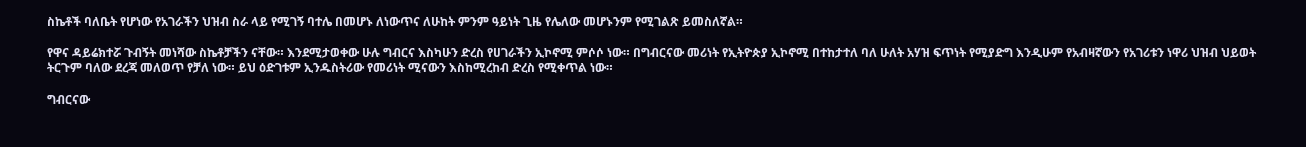ስኬቶች ባለቤት የሆነው የአገራችን ህዝብ ስራ ላይ የሚገኝ ባተሌ በመሆኑ ለነውጥና ለሁከት ምንም ዓይነት ጊዜ የሌለው መሆኑንም የሚገልጽ ይመስለኛል።

የዋና ዳይሬክተሯ ጉብኝት መነሻው ስኬቶቻችን ናቸው። እንደሚታወቀው ሁሉ ግብርና እስካሁን ድረስ የሀገራችን ኢኮኖሚ ምሶሶ ነው። በግብርናው መሪነት የኢትዮጵያ ኢኮኖሚ በተከታተለ ባለ ሁለት አሃዝ ፍጥነት የሚያድግ እንዲሁም የአብዛኛውን የአገሪቱን ነዋሪ ህዝብ ህይወት ትርጉም ባለው ደረጃ መለወጥ የቻለ ነው። ይህ ዕድገቱም ኢንዱስትሪው የመሪነት ሚናውን እስከሚረከብ ድረስ የሚቀጥል ነው።

ግብርናው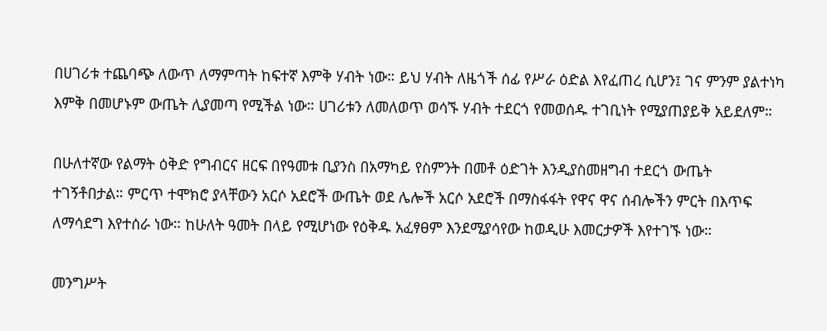በሀገሪቱ ተጨባጭ ለውጥ ለማምጣት ከፍተኛ እምቅ ሃብት ነው። ይህ ሃብት ለዜጎች ሰፊ የሥራ ዕድል እየፈጠረ ሲሆን፤ ገና ምንም ያልተነካ እምቅ በመሆኑም ውጤት ሊያመጣ የሚችል ነው። ሀገሪቱን ለመለወጥ ወሳኙ ሃብት ተደርጎ የመወሰዱ ተገቢነት የሚያጠያይቅ አይደለም።

በሁለተኛው የልማት ዕቅድ የግብርና ዘርፍ በየዓመቱ ቢያንስ በአማካይ የስምንት በመቶ ዕድገት እንዲያስመዘግብ ተደርጎ ውጤት ተገኝቶበታል። ምርጥ ተሞክሮ ያላቸውን አርሶ አደሮች ውጤት ወደ ሌሎች አርሶ አደሮች በማስፋፋት የዋና ዋና ሰብሎችን ምርት በእጥፍ ለማሳደግ እየተሰራ ነው። ከሁለት ዓመት በላይ የሚሆነው የዕቅዱ አፈፃፀም እንደሚያሳየው ከወዲሁ እመርታዎች እየተገኙ ነው።

መንግሥት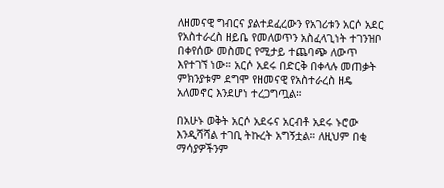ለዘመናዊ ግብርና ያልተደፈረውን የአገሪቱን አርሶ አደር የአስተራረስ ዘይቤ የመለወጥን አስፈላጊነት ተገንዝቦ በቀየሰው መስመር የሚታይ ተጨባጭ ለውጥ እየተገኘ ነው። አርሶ አደሩ በድርቅ በቀላሉ መጠቃት ምክንያቱም ደግሞ የዘመናዊ የአስተራረስ ዘዴ አለመኖር እንደሆነ ተረጋግጧል።

በአሁኑ ወቅት አርሶ አደሩና አርብቶ አደሩ ኑሮው እንዲሻሻል ተገቢ ትኩረት አግኝቷል። ለዚህም በቂ ማሳያዎችንም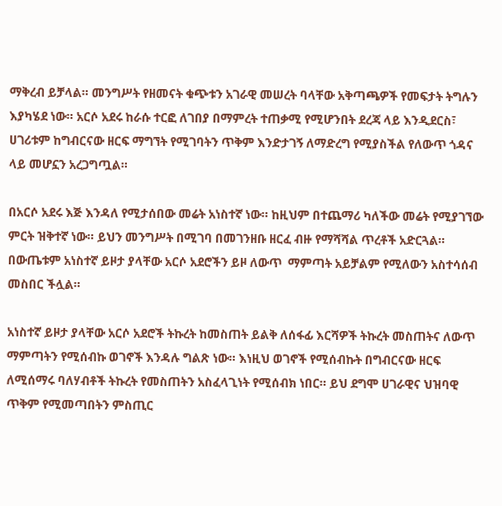ማቅረብ ይቻላል። መንግሥት የዘመናት ቁጭቱን አገራዊ መሠረት ባላቸው አቅጣጫዎች የመፍታት ትግሉን እያካሄደ ነው። አርሶ አደሩ ከራሱ ተርፎ ለገበያ በማምረት ተጠቃሚ የሚሆንበት ደረጃ ላይ እንዲደርስ፣ ሀገሪቱም ከግብርናው ዘርፍ ማግኘት የሚገባትን ጥቅም እንድታገኝ ለማድረግ የሚያስችል የለውጥ ጎዳና ላይ መሆኗን አረጋግጧል።

በአርሶ አደሩ እጅ እንዳለ የሚታሰበው መሬት አነስተኛ ነው። ከዚህም በተጨማሪ ካለችው መሬት የሚያገኘው ምርት ዝቅተኛ ነው። ይህን መንግሥት በሚገባ በመገንዘቡ ዘርፈ ብዙ የማሻሻል ጥረቶች አድርጓል። በውጤቱም አነስተኛ ይዞታ ያላቸው አርሶ አደሮችን ይዞ ለውጥ  ማምጣት አይቻልም የሚለውን አስተሳሰብ መስበር ችሏል።

አነስተኛ ይዞታ ያላቸው አርሶ አደሮች ትኩረት ከመስጠት ይልቅ ለሰፋፊ እርሻዎች ትኩረት መስጠትና ለውጥ ማምጣትን የሚሰብኩ ወገኖች እንዳሉ ግልጽ ነው። እነዚህ ወገኖች የሚሰብኩት በግብርናው ዘርፍ ለሚሰማሩ ባለሃብቶች ትኩረት የመስጠትን አስፈላጊነት የሚሰብክ ነበር። ይህ ደግሞ ሀገራዊና ህዝባዊ ጥቅም የሚመጣበትን ምስጢር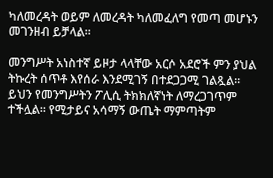ካለመረዳት ወይም ለመረዳት ካለመፈለግ የመጣ መሆኑን መገንዘብ ይቻላል።

መንግሥት አነስተኛ ይዞታ ላላቸው አርሶ አደሮች ምን ያህል ትኩረት ሰጥቶ እየሰራ እንደሚገኝ በተደጋጋሚ ገልጿል። ይህን የመንግሥትን ፖሊሲ ትክክለኛነት ለማረጋገጥም ተችሏል። የሚታይና አሳማኝ ውጤት ማምጣትም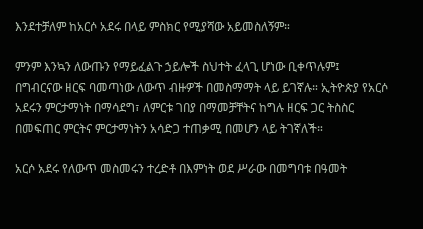እንደተቻለም ከአርሶ አደሩ በላይ ምስክር የሚያሻው አይመስለኝም።

ምንም እንኳን ለውጡን የማይፈልጉ ኃይሎች ስህተት ፈላጊ ሆነው ቢቀጥሉም፤ በግብርናው ዘርፍ ባመጣነው ለውጥ ብዙዎች በመስማማት ላይ ይገኛሉ። ኢትዮጵያ የአርሶ አደሩን ምርታማነት በማሳደግ፣ ለምርቱ ገበያ በማመቻቸትና ከግሉ ዘርፍ ጋር ትስስር በመፍጠር ምርትና ምርታማነትን አሳድጋ ተጠቃሚ በመሆን ላይ ትገኛለች።

አርሶ አደሩ የለውጥ መስመሩን ተረድቶ በእምነት ወደ ሥራው በመግባቱ በዓመት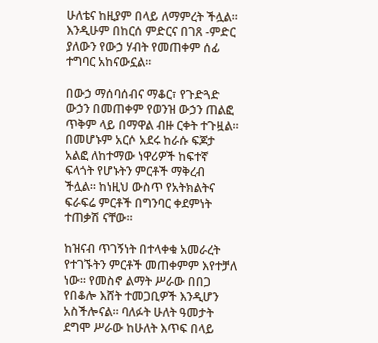ሁለቴና ከዚያም በላይ ለማምረት ችሏል። እንዲሁም በከርሰ ምድርና በገጸ -ምድር ያለውን የውኃ ሃብት የመጠቀም ሰፊ ተግባር አከናውኗል።

በውኃ ማሰባሰብና ማቆር፣ የጉድጓድ ውኃን በመጠቀም የወንዝ ውኃን ጠልፎ ጥቅም ላይ በማዋል ብዙ ርቀት ተጉዟል። በመሆኑም አርሶ አደሩ ከራሱ ፍጆታ አልፎ ለከተማው ነዋሪዎች ከፍተኛ ፍላጎት የሆኑትን ምርቶች ማቅረብ ችሏል። ከነዚህ ውስጥ የአትክልትና ፍራፍሬ ምርቶች በግንባር ቀደምነት ተጠቃሽ ናቸው።

ከዝናብ ጥገኝነት በተላቀቁ አመራረት የተገኙትን ምርቶች መጠቀምም እየተቻለ ነው። የመስኖ ልማት ሥራው በበጋ የበቆሎ እሸት ተመጋቢዎች እንዲሆን አስችሎናል። ባለፉት ሁለት ዓመታት ደግሞ ሥራው ከሁለት እጥፍ በላይ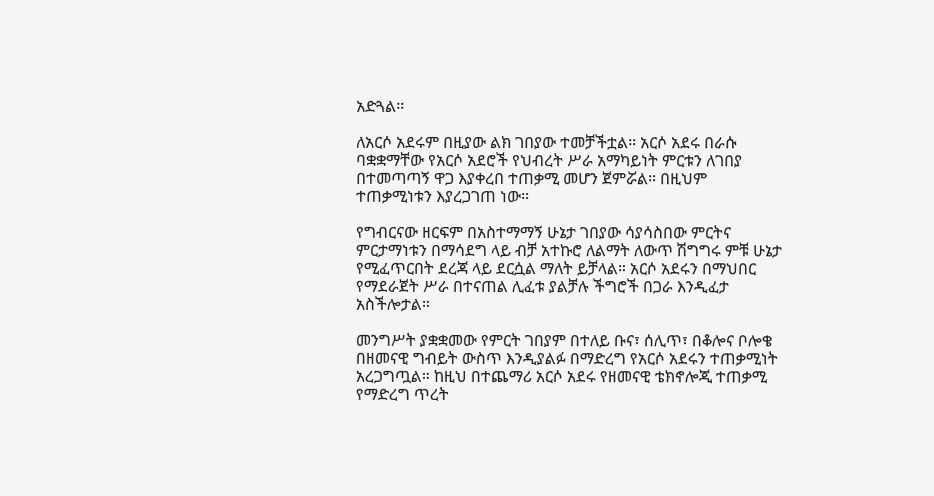አድጓል።

ለአርሶ አደሩም በዚያው ልክ ገበያው ተመቻችቷል። አርሶ አደሩ በራሱ ባቋቋማቸው የአርሶ አደሮች የህብረት ሥራ አማካይነት ምርቱን ለገበያ በተመጣጣኝ ዋጋ እያቀረበ ተጠቃሚ መሆን ጀምሯል። በዚህም ተጠቃሚነቱን እያረጋገጠ ነው።

የግብርናው ዘርፍም በአስተማማኝ ሁኔታ ገበያው ሳያሳስበው ምርትና ምርታማነቱን በማሳደግ ላይ ብቻ አተኩሮ ለልማት ለውጥ ሽግግሩ ምቹ ሁኔታ የሚፈጥርበት ደረጃ ላይ ደርሷል ማለት ይቻላል። አርሶ አደሩን በማህበር የማደራጀት ሥራ በተናጠል ሊፈቱ ያልቻሉ ችግሮች በጋራ እንዲፈታ አስችሎታል።

መንግሥት ያቋቋመው የምርት ገበያም በተለይ ቡና፣ ሰሊጥ፣ በቆሎና ቦሎቄ በዘመናዊ ግብይት ውስጥ እንዲያልፉ በማድረግ የአርሶ አደሩን ተጠቃሚነት አረጋግጧል። ከዚህ በተጨማሪ አርሶ አደሩ የዘመናዊ ቴክኖሎጂ ተጠቃሚ የማድረግ ጥረት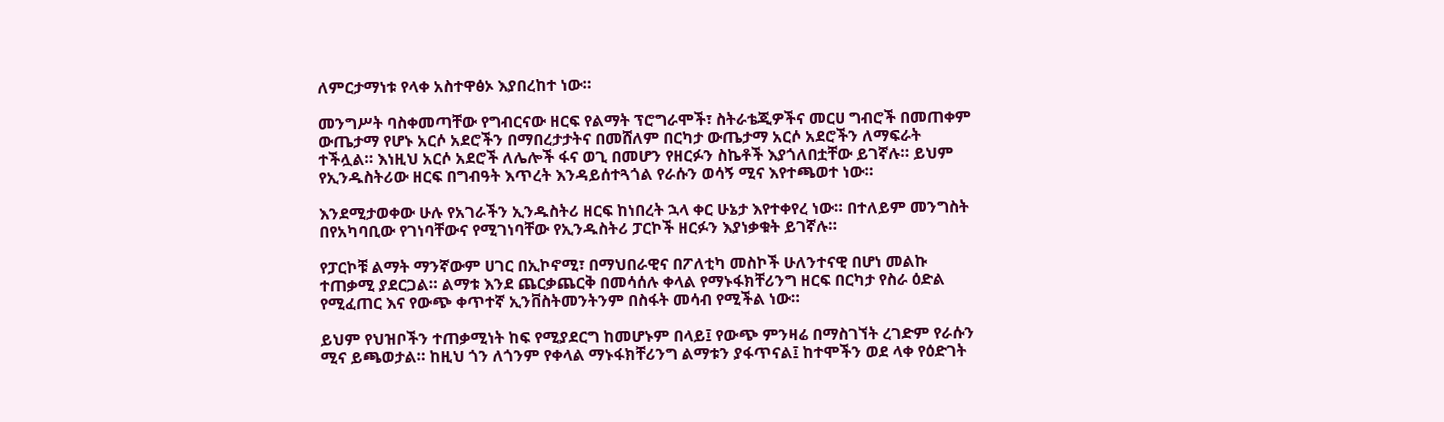ለምርታማነቱ የላቀ አስተዋፅኦ እያበረከተ ነው።

መንግሥት ባስቀመጣቸው የግብርናው ዘርፍ የልማት ፕሮግራሞች፣ ስትራቴጂዎችና መርሀ ግብሮች በመጠቀም ውጤታማ የሆኑ አርሶ አደሮችን በማበረታታትና በመሸለም በርካታ ውጤታማ አርሶ አደሮችን ለማፍራት ተችሏል። እነዚህ አርሶ አደሮች ለሌሎች ፋና ወጊ በመሆን የዘርፉን ስኬቶች እያጎለበቷቸው ይገኛሉ። ይህም የኢንዱስትሪው ዘርፍ በግብዓት እጥረት እንዳይሰተጓጎል የራሱን ወሳኝ ሚና እየተጫወተ ነው።

እንደሚታወቀው ሁሉ የአገራችን ኢንዱስትሪ ዘርፍ ከነበረት ኋላ ቀር ሁኔታ እየተቀየረ ነው። በተለይም መንግስት በየአካባቢው የገነባቸውና የሚገነባቸው የኢንዱስትሪ ፓርኮች ዘርፉን እያነቃቁት ይገኛሉ።

የፓርኮቹ ልማት ማንኛውም ሀገር በኢኮኖሚ፣ በማህበራዊና በፖለቲካ መስኮች ሁለንተናዊ በሆነ መልኩ ተጠቃሚ ያደርጋል። ልማቱ እንደ ጨርቃጨርቅ በመሳሰሉ ቀላል የማኑፋክቸሪንግ ዘርፍ በርካታ የስራ ዕድል የሚፈጠር እና የውጭ ቀጥተኛ ኢንቨስትመንትንም በስፋት መሳብ የሚችል ነው።

ይህም የህዝቦችን ተጠቃሚነት ከፍ የሚያደርግ ከመሆኑም በላይ፤ የውጭ ምንዛሬ በማስገኘት ረገድም የራሱን ሚና ይጫወታል። ከዚህ ጎን ለጎንም የቀላል ማኑፋክቸሪንግ ልማቱን ያፋጥናል፤ ከተሞችን ወደ ላቀ የዕድገት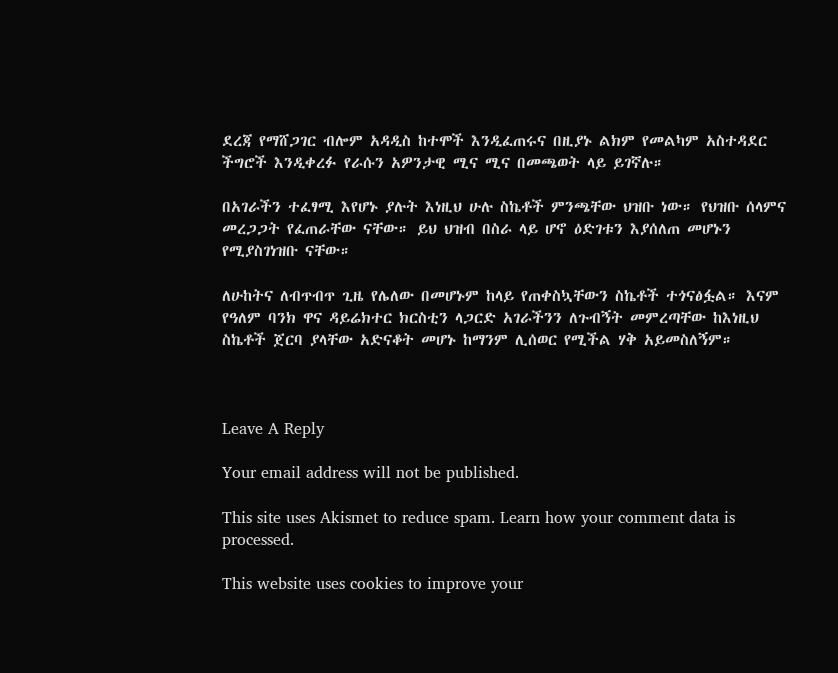ደረጃ የማሸጋገር ብሎም አዳዲስ ከተሞች እንዲፈጠሩና በዚያኑ ልክም የመልካም አስተዳደር ችግሮች እንዲቀረፉ የራሱን አዎንታዊ ሚና ሚና በመጫወት ላይ ይገኛሉ።

በአገራችን ተፈፃሚ እየሆኑ ያሉት እነዚህ ሁሉ ስኬቶች ምንጫቸው ህዝቡ ነው። የህዝቡ ሰላምና መረጋጋት የፈጠራቸው ናቸው። ይህ ህዝብ በስራ ላይ ሆኖ ዕድገቱን እያሰለጠ መሆኑን የሚያስገነዝቡ ናቸው።

ለሁከትና ለብጥብጥ ጊዜ የሌለው በመሆኑም ከላይ የጠቀስኳቸውን ስኬቶች ተጎናፅፏል። እናም የዓለም ባንክ ዋና ዳይሬክተር ክርስቲን ላጋርድ አገራችንን ለጉብኝት መምረጣቸው ከእነዚህ ስኬቶች ጀርባ ያላቸው አድናቆት መሆኑ ከማንም ሊሰወር የሚችል ሃቅ አይመስለኝም።



Leave A Reply

Your email address will not be published.

This site uses Akismet to reduce spam. Learn how your comment data is processed.

This website uses cookies to improve your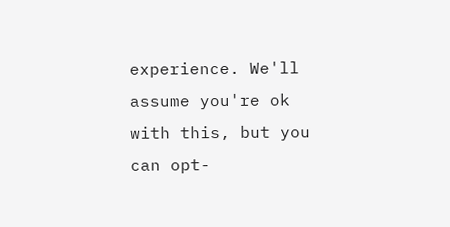experience. We'll assume you're ok with this, but you can opt-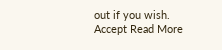out if you wish. Accept Read More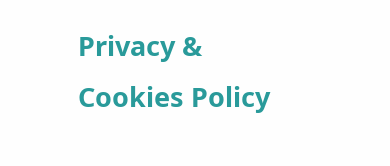Privacy & Cookies Policy